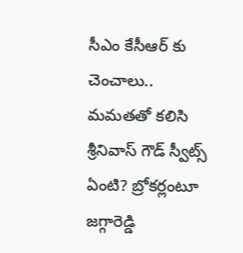సీఎం కేసీఆర్ కు చెంచాలు.. మమతతో కలిసి శ్రీనివాస్ గౌడ్ స్వీట్స్ ఏంటి? బ్రోకర్లంటూ జగ్గారెడ్డి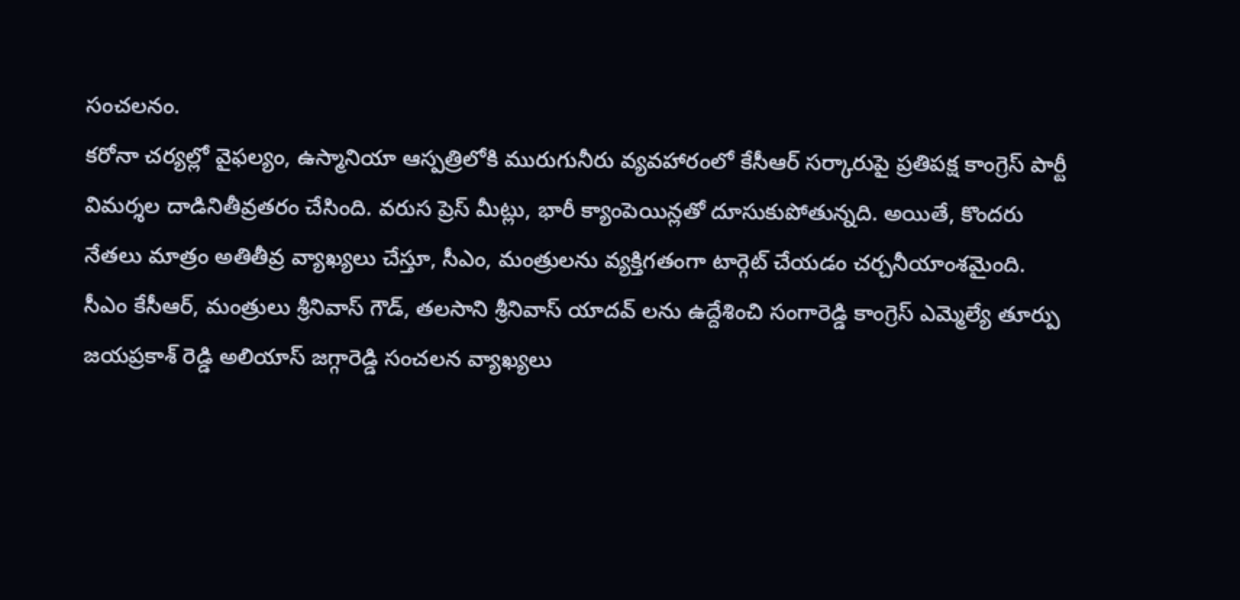సంచలనం.
కరోనా చర్యల్లో వైఫల్యం, ఉస్మానియా ఆస్పత్రిలోకి మురుగునీరు వ్యవహారంలో కేసీఆర్ సర్కారుపై ప్రతిపక్ష కాంగ్రెస్ పార్టీ విమర్శల దాడినితీవ్రతరం చేసింది. వరుస ప్రెస్ మీట్లు, భారీ క్యాంపెయిన్లతో దూసుకుపోతున్నది. అయితే, కొందరు నేతలు మాత్రం అతితీవ్ర వ్యాఖ్యలు చేస్తూ, సీఎం, మంత్రులను వ్యక్తిగతంగా టార్గెట్ చేయడం చర్చనీయాంశమైంది. సీఎం కేసీఆర్, మంత్రులు శ్రీనివాస్ గౌడ్, తలసాని శ్రీనివాస్ యాదవ్ లను ఉద్దేశించి సంగారెడ్డి కాంగ్రెస్ ఎమ్మెల్యే తూర్పు జయప్రకాశ్ రెడ్డి అలియాస్ జగ్గారెడ్డి సంచలన వ్యాఖ్యలు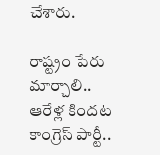చేశారు.

రాష్ట్రం పేరు మార్చాలి..
ఆరేళ్ల కిందట కాంగ్రెస్ పార్టీ..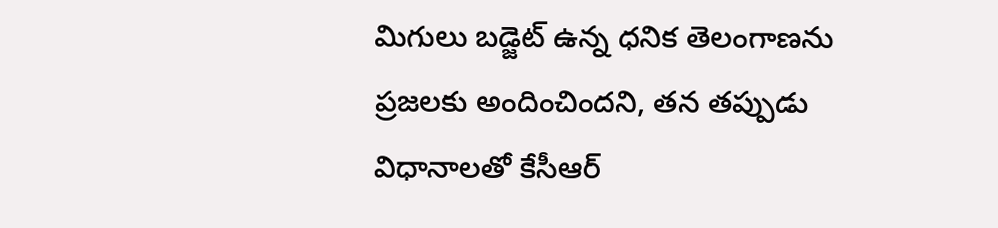మిగులు బడ్జెట్ ఉన్న ధనిక తెలంగాణను ప్రజలకు అందించిందని, తన తప్పుడు విధానాలతో కేసీఆర్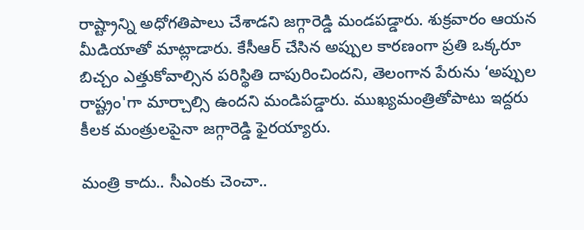రాష్ట్రాన్ని అధోగతిపాలు చేశాడని జగ్గారెడ్డి మండపడ్డారు. శుక్రవారం ఆయన మీడియాతో మాట్లాడారు. కేసీఆర్ చేసిన అప్పుల కారణంగా ప్రతి ఒక్కరూ బిచ్చం ఎత్తుకోవాల్సిన పరిస్థితి దాపురించిందని, తెలంగాన పేరును ‘అప్పుల రాష్ట్రం'గా మార్చాల్సి ఉందని మండిపడ్డారు. ముఖ్యమంత్రితోపాటు ఇద్దరు కీలక మంత్రులపైనా జగ్గారెడ్డి ఫైరయ్యారు.

మంత్రి కాదు.. సీఎంకు చెంచా..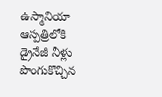ఉస్మానియా ఆస్పత్రిలోకి డ్రైనేజీ నీళ్లు పొంగుకొచ్చిన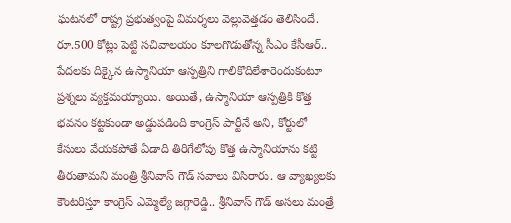ఘటనలో రాష్ట్ర ప్రభుత్వంపై విమర్శలు వెల్లువెత్తడం తెలిసిందే. రూ.500 కోట్లు పెట్టి సచివాలయం కూలగొడుతోన్న సీఎం కేసీఆర్.. పేదలకు దిక్కైన ఉస్మానియా ఆస్పత్రిని గాలికొదిలేశారెందుకంటూ ప్రశ్నలు వ్యక్తమయ్యాయి. అయితే, ఉస్మానియా ఆస్పత్రికి కొత్త భవనం కట్టకుండా అడ్డుపడింది కాంగ్రెస్ పార్టీనే అని, కోర్టులో కేసులు వేయకపోతే ఏడాది తిరిగేలోపు కొత్త ఉస్మానియాను కట్టి తీరుతామని మంత్రి శ్రీనివాస్ గౌడ్ సవాలు విసిరారు. ఆ వ్యాఖ్యలకు కౌంటరిస్తూ కాంగ్రెస్ ఎమ్మెల్యే జగ్గారెడ్డి.. శ్రీనివాస్ గౌడ్ అసలు మంత్రే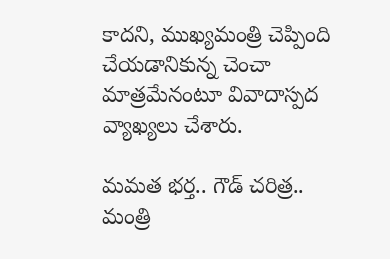కాదని, ముఖ్యమంత్రి చెప్పింది చేయడానికున్న చెంచా మాత్రమేనంటూ వివాదాస్పద వ్యాఖ్యలు చేశారు.

మమత భర్త.. గౌడ్ చరిత్ర..
మంత్రి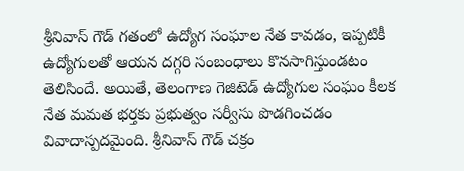శ్రీనివాస్ గౌడ్ గతంలో ఉద్యోగ సంఘాల నేత కావడం, ఇప్పటికీ ఉద్యోగులతో ఆయన దగ్గరి సంబంధాలు కొనసాగిస్తుండటం తెలిసిందే. అయితే, తెలంగాణ గెజిటెడ్ ఉద్యోగుల సంఘం కీలక నేత మమత భర్తకు ప్రభుత్వం సర్వీసు పొడగించడం వివాదాస్పదమైంది. శ్రీనివాస్ గౌడ్ చక్రం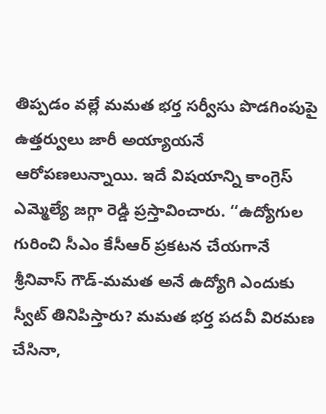తిప్పడం వల్లే మమత భర్త సర్వీసు పొడగింపుపై ఉత్తర్వులు జారీ అయ్యాయనే ఆరోపణలున్నాయి. ఇదే విషయాన్ని కాంగ్రెస్ ఎమ్మెల్యే జగ్గా రెడ్డి ప్రస్తావించారు. ‘‘ఉద్యోగుల గురించి సీఎం కేసీఆర్ ప్రకటన చేయగానే శ్రీనివాస్ గౌడ్-మమత అనే ఉద్యోగి ఎందుకు స్వీట్ తినిపిస్తారు? మమత భర్త పదవీ విరమణ చేసినా,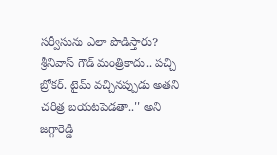సర్వీసును ఎలా పొడిస్తారు? శ్రీనివాస్ గౌడ్ మంత్రికాదు.. పచ్చి బ్రోకర్. టైమ్ వచ్చినప్పుడు అతని చరిత్ర బయటపెడతా..'' అని జగ్గారెడ్డి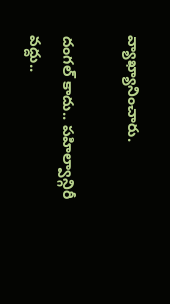వ్యాఖ్యానించారు.

దంగల్ కాదు.. పహిల్వాన్గిరీ వద్దు..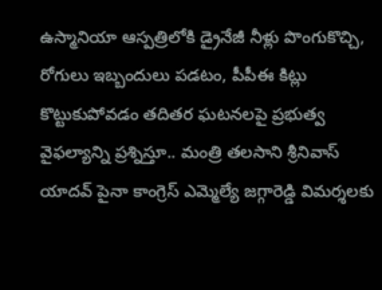ఉస్మానియా ఆస్పత్రిలోకి డ్రైనేజీ నీళ్లు పొంగుకొచ్చి, రోగులు ఇబ్బందులు పడటం, పీపీఈ కిట్లు కొట్టుకుపోవడం తదితర ఘటనలపై ప్రభుత్వ వైఫల్యాన్ని ప్రశ్నిస్తూ.. మంత్రి తలసాని శ్రీనివాస్ యాదవ్ పైనా కాంగ్రెస్ ఎమ్మెల్యే జగ్గారెడ్డి విమర్శలకు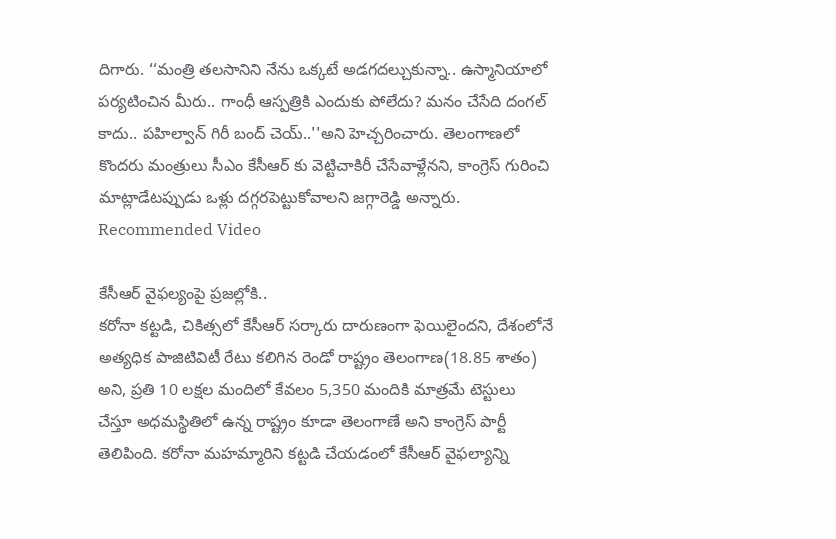దిగారు. ‘‘మంత్రి తలసానిని నేను ఒక్కటే అడగదల్చుకున్నా.. ఉస్మానియాలో పర్యటించిన మీరు.. గాంధీ ఆస్పత్రికి ఎందుకు పోలేదు? మనం చేసేది దంగల్ కాదు.. పహిల్వాన్ గిరీ బంద్ చెయ్..''అని హెచ్చరించారు. తెలంగాణలో కొందరు మంత్రులు సీఎం కేసీఆర్ కు వెట్టిచాకిరీ చేసేవాళ్లేనని, కాంగ్రెస్ గురించి మాట్లాడేటప్పుడు ఒళ్లు దగ్గరపెట్టుకోవాలని జగ్గారెడ్డి అన్నారు.
Recommended Video

కేసీఆర్ వైఫల్యంపై ప్రజల్లోకి..
కరోనా కట్టడి, చికిత్సలో కేసీఆర్ సర్కారు దారుణంగా ఫెయిలైందని, దేశంలోనే అత్యధిక పాజిటివిటీ రేటు కలిగిన రెండో రాష్ట్రం తెలంగాణ(18.85 శాతం) అని, ప్రతి 10 లక్షల మందిలో కేవలం 5,350 మందికి మాత్రమే టెస్టులు చేస్తూ అధమస్థితిలో ఉన్న రాష్ట్రం కూడా తెలంగాణే అని కాంగ్రెస్ పార్టీ తెలిపింది. కరోనా మహమ్మారిని కట్టడి చేయడంలో కేసీఆర్ వైఫల్యాన్ని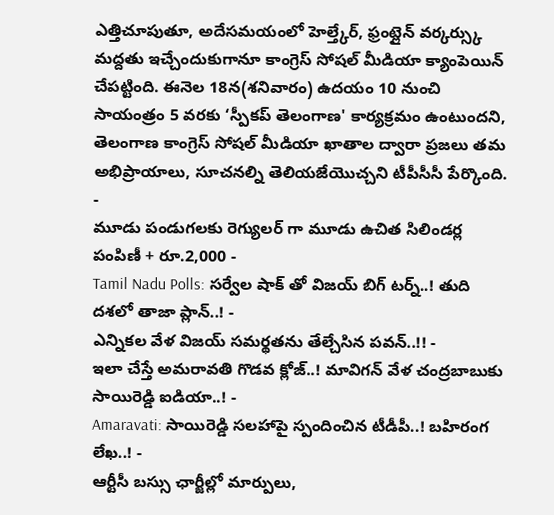ఎత్తిచూపుతూ, అదేసమయంలో హెల్త్కేర్, ఫ్రంట్లైన్ వర్కర్స్కు మద్దతు ఇచ్చేందుకుగానూ కాంగ్రెస్ సోషల్ మీడియా క్యాంపెయిన్ చేపట్టింది. ఈనెల 18న(శనివారం) ఉదయం 10 నుంచి సాయంత్రం 5 వరకు ‘స్పీకప్ తెలంగాణ' కార్యక్రమం ఉంటుందని, తెలంగాణ కాంగ్రెస్ సోషల్ మీడియా ఖాతాల ద్వారా ప్రజలు తమ అభిప్రాయాలు, సూచనల్ని తెలియజేయొచ్చని టీపీసీసీ పేర్కొంది.
-
మూడు పండుగలకు రెగ్యులర్ గా మూడు ఉచిత సిలిండర్ల పంపిణీ + రూ.2,000 -
Tamil Nadu Polls: సర్వేల షాక్ తో విజయ్ బిగ్ టర్న్..! తుది దశలో తాజా ప్లాన్..! -
ఎన్నికల వేళ విజయ్ సమర్థతను తేల్చేసిన పవన్..!! -
ఇలా చేస్తే అమరావతి గొడవ క్లోజ్..! మావిగన్ వేళ చంద్రబాబుకు సాయిరెడ్డి ఐడియా..! -
Amaravati: సాయిరెడ్డి సలహాపై స్పందించిన టీడీపీ..! బహిరంగ లేఖ..! -
ఆర్టీసీ బస్సు ఛార్జీల్లో మార్పులు,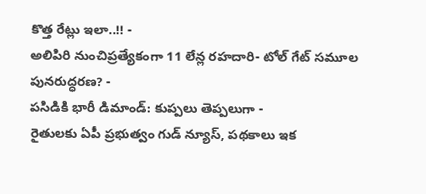కొత్త రేట్లు ఇలా..!! -
అలిపిరి నుంచిప్రత్యేకంగా 11 లేన్ల రహదారి- టోల్ గేట్ సమూల పునరుద్ధరణ? -
పసిడికి భారీ డిమాండ్: కుప్పలు తెప్పలుగా -
రైతులకు ఏపీ ప్రభుత్వం గుడ్ న్యూస్, పథకాలు ఇక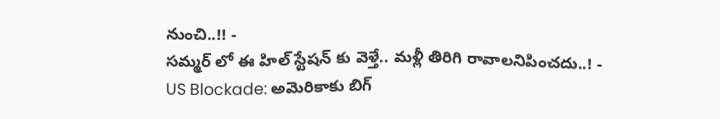నుంచి..!! -
సమ్మర్ లో ఈ హిల్ స్టేషన్ కు వెళ్తే.. మళ్లీ తిరిగి రావాలనిపించదు..! -
US Blockade: అమెరికాకు బిగ్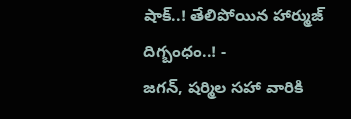షాక్..! తేలిపోయిన హార్ముజ్ దిగ్బంధం..! -
జగన్, షర్మిల సహా వారికి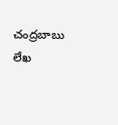చంద్రబాబు లేఖ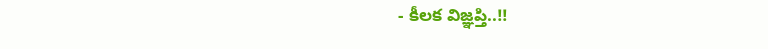- కీలక విజ్ఞప్తి..!!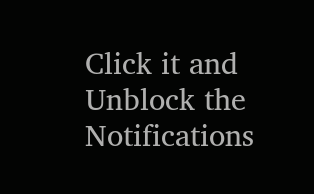Click it and Unblock the Notifications